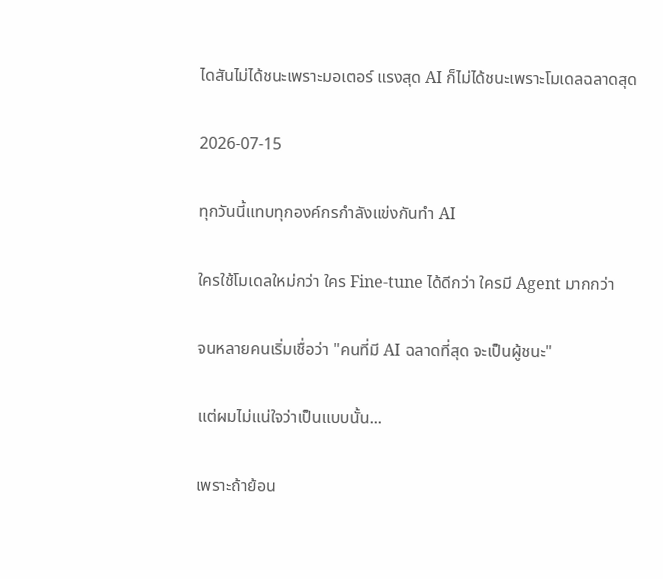ไดสันไม่ได้ชนะเพราะมอเตอร์ แรงสุด AI ก็ไม่ได้ชนะเพราะโมเดลฉลาดสุด

2026-07-15

ทุกวันนี้แทบทุกองค์กรกำลังแข่งกันทำ AI

ใครใช้โมเดลใหม่กว่า ใคร Fine-tune ได้ดีกว่า ใครมี Agent มากกว่า

จนหลายคนเริ่มเชื่อว่า "คนที่มี AI ฉลาดที่สุด จะเป็นผู้ชนะ"

แต่ผมไม่แน่ใจว่าเป็นแบบนั้น...

เพราะถ้าย้อน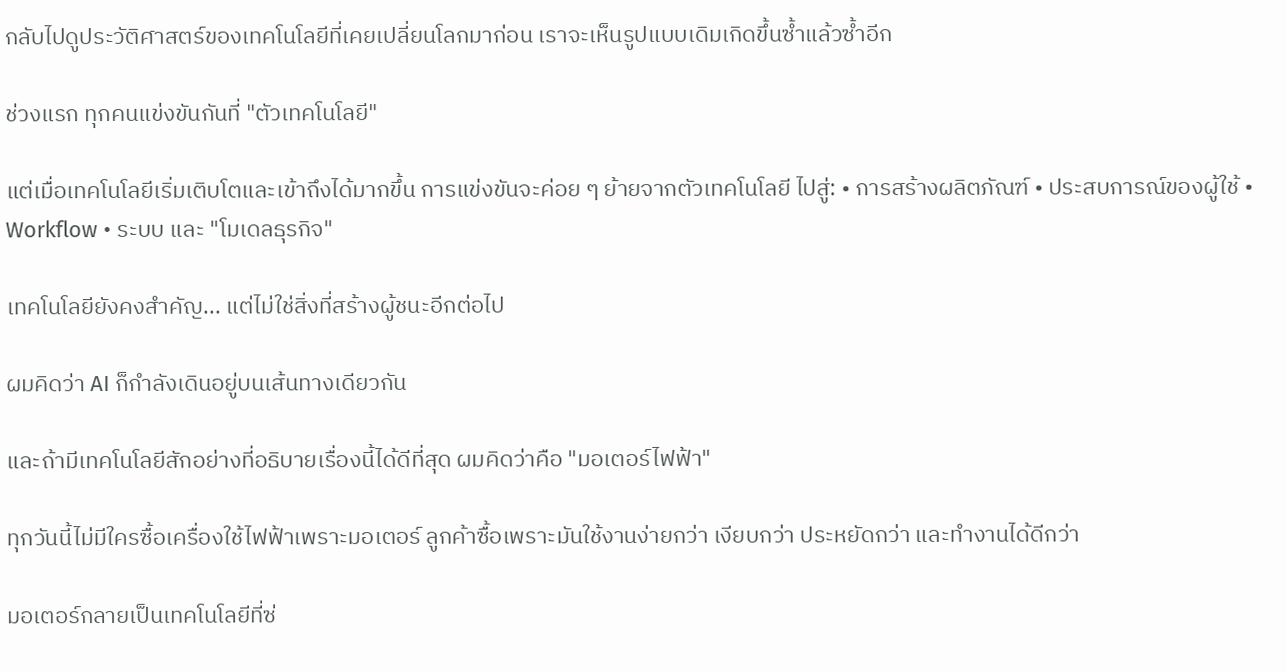กลับไปดูประวัติศาสตร์ของเทคโนโลยีที่เคยเปลี่ยนโลกมาก่อน เราจะเห็นรูปแบบเดิมเกิดขึ้นซ้ำแล้วซ้ำอีก

ช่วงแรก ทุกคนแข่งขันกันที่ "ตัวเทคโนโลยี"

แต่เมื่อเทคโนโลยีเริ่มเติบโตและเข้าถึงได้มากขึ้น การแข่งขันจะค่อย ๆ ย้ายจากตัวเทคโนโลยี ไปสู่: • การสร้างผลิตภัณฑ์ • ประสบการณ์ของผู้ใช้ • Workflow • ระบบ และ "โมเดลธุรกิจ"

เทคโนโลยียังคงสำคัญ... แต่ไม่ใช่สิ่งที่สร้างผู้ชนะอีกต่อไป

ผมคิดว่า AI ก็กำลังเดินอยู่บนเส้นทางเดียวกัน

และถ้ามีเทคโนโลยีสักอย่างที่อธิบายเรื่องนี้ได้ดีที่สุด ผมคิดว่าคือ "มอเตอร์ไฟฟ้า"

ทุกวันนี้ไม่มีใครซื้อเครื่องใช้ไฟฟ้าเพราะมอเตอร์ ลูกค้าซื้อเพราะมันใช้งานง่ายกว่า เงียบกว่า ประหยัดกว่า และทำงานได้ดีกว่า

มอเตอร์กลายเป็นเทคโนโลยีที่ซ่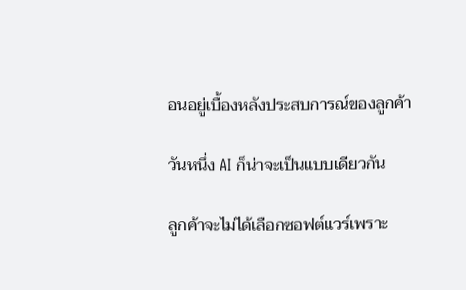อนอยู่เบื้องหลังประสบการณ์ของลูกค้า

วันหนึ่ง AI ก็น่าจะเป็นแบบเดียวกัน

ลูกค้าจะไม่ได้เลือกซอฟต์แวร์เพราะ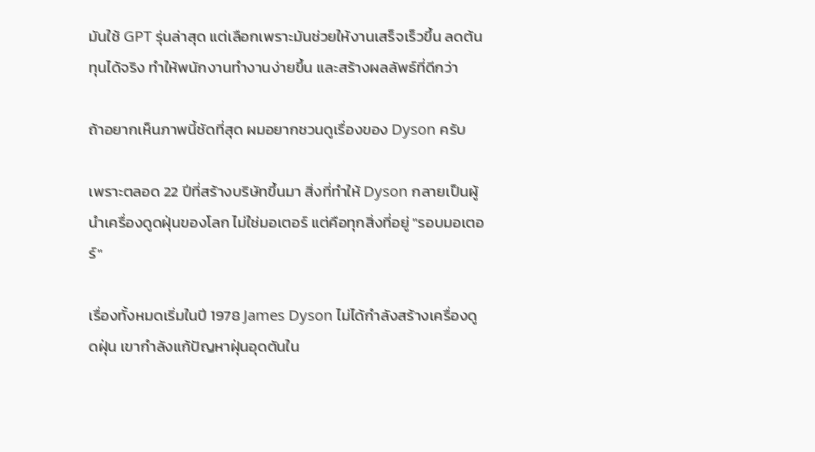มันใช้ GPT รุ่นล่าสุด แต่เลือกเพราะมันช่วยให้งานเสร็จเร็วขึ้น ลดต้นทุนได้จริง ทำให้พนักงานทำงานง่ายขึ้น และสร้างผลลัพธ์ที่ดีกว่า

ถ้าอยากเห็นภาพนี้ชัดที่สุด ผมอยากชวนดูเรื่องของ Dyson ครับ

เพราะตลอด 22 ปีที่สร้างบริษัทขึ้นมา สิ่งที่ทำให้ Dyson กลายเป็นผู้นำเครื่องดูดฝุ่นของโลก ไม่ใช่มอเตอร์ แต่คือทุกสิ่งที่อยู่ "รอบมอเตอร์"

เรื่องทั้งหมดเริ่มในปี 1978 James Dyson ไม่ได้กำลังสร้างเครื่องดูดฝุ่น เขากำลังแก้ปัญหาฝุ่นอุดตันใน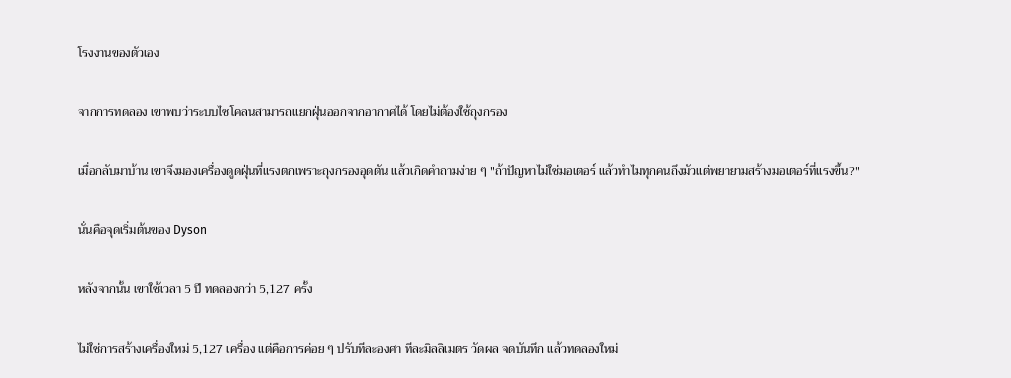โรงงานของตัวเอง

จากการทดลอง เขาพบว่าระบบไซโคลนสามารถแยกฝุ่นออกจากอากาศได้ โดยไม่ต้องใช้ถุงกรอง

เมื่อกลับมาบ้าน เขาจึงมองเครื่องดูดฝุ่นที่แรงตกเพราะถุงกรองอุดตัน แล้วเกิดคำถามง่าย ๆ "ถ้าปัญหาไม่ใช่มอเตอร์ แล้วทำไมทุกคนถึงมัวแต่พยายามสร้างมอเตอร์ที่แรงขึ้น?"

นั่นคือจุดเริ่มต้นของ Dyson

หลังจากนั้น เขาใช้เวลา 5 ปี ทดลองกว่า 5,127 ครั้ง

ไม่ใช่การสร้างเครื่องใหม่ 5,127 เครื่อง แต่คือการค่อย ๆ ปรับทีละองศา ทีละมิลลิเมตร วัดผล จดบันทึก แล้วทดลองใหม่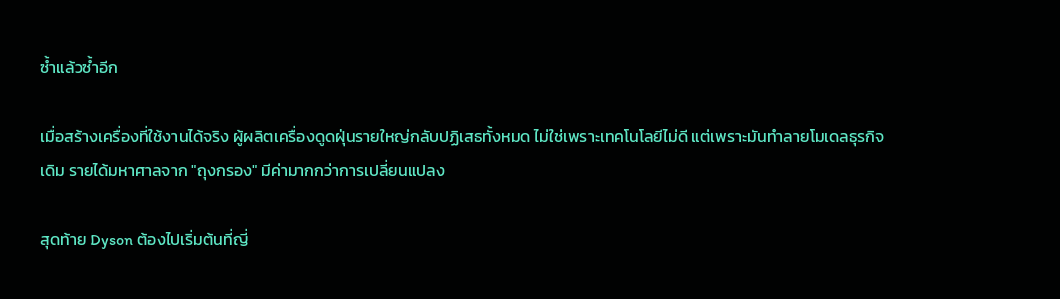ซ้ำแล้วซ้ำอีก

เมื่อสร้างเครื่องที่ใช้งานได้จริง ผู้ผลิตเครื่องดูดฝุ่นรายใหญ่กลับปฏิเสธทั้งหมด ไม่ใช่เพราะเทคโนโลยีไม่ดี แต่เพราะมันทำลายโมเดลธุรกิจเดิม รายได้มหาศาลจาก "ถุงกรอง" มีค่ามากกว่าการเปลี่ยนแปลง

สุดท้าย Dyson ต้องไปเริ่มต้นที่ญี่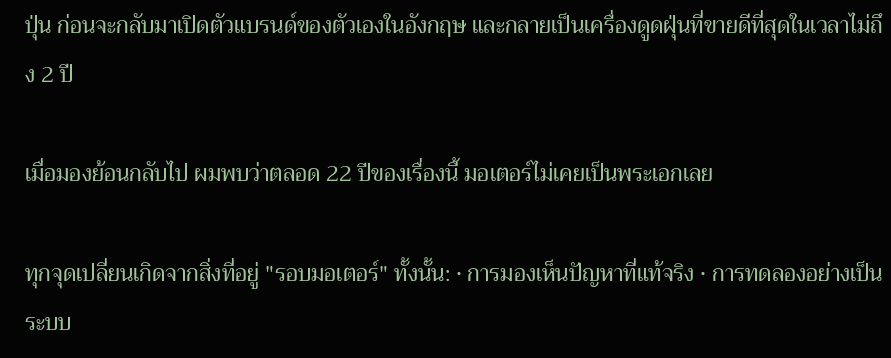ปุ่น ก่อนจะกลับมาเปิดตัวแบรนด์ของตัวเองในอังกฤษ และกลายเป็นเครื่องดูดฝุ่นที่ขายดีที่สุดในเวลาไม่ถึง 2 ปี

เมื่อมองย้อนกลับไป ผมพบว่าตลอด 22 ปีของเรื่องนี้ มอเตอร์ไม่เคยเป็นพระเอกเลย

ทุกจุดเปลี่ยนเกิดจากสิ่งที่อยู่ "รอบมอเตอร์" ทั้งนั้น: • การมองเห็นปัญหาที่แท้จริง • การทดลองอย่างเป็นระบบ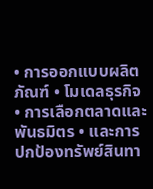• การออกแบบผลิตภัณฑ์ • โมเดลธุรกิจ • การเลือกตลาดและพันธมิตร • และการปกป้องทรัพย์สินทา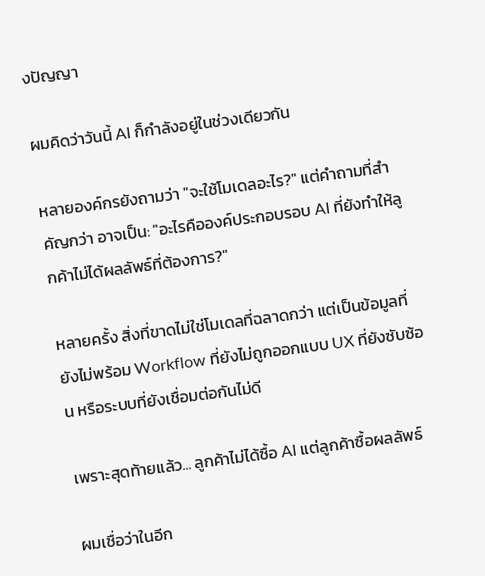งปัญญา

ผมคิดว่าวันนี้ AI ก็กำลังอยู่ในช่วงเดียวกัน

หลายองค์กรยังถามว่า "จะใช้โมเดลอะไร?" แต่คำถามที่สำคัญกว่า อาจเป็น: "อะไรคือองค์ประกอบรอบ AI ที่ยังทำให้ลูกค้าไม่ได้ผลลัพธ์ที่ต้องการ?"

หลายครั้ง สิ่งที่ขาดไม่ใช่โมเดลที่ฉลาดกว่า แต่เป็นข้อมูลที่ยังไม่พร้อม Workflow ที่ยังไม่ถูกออกแบบ UX ที่ยังซับซ้อน หรือระบบที่ยังเชื่อมต่อกันไม่ดี

เพราะสุดท้ายแล้ว... ลูกค้าไม่ได้ซื้อ AI แต่ลูกค้าซื้อผลลัพธ์

ผมเชื่อว่าในอีก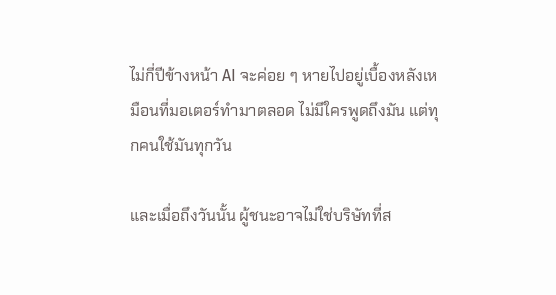ไม่กี่ปีข้างหน้า AI จะค่อย ๆ หายไปอยู่เบื้องหลังเหมือนที่มอเตอร์ทำมาตลอด ไม่มีใครพูดถึงมัน แต่ทุกคนใช้มันทุกวัน

และเมื่อถึงวันนั้น ผู้ชนะอาจไม่ใช่บริษัทที่ส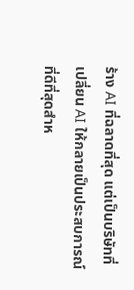ร้าง AI ที่ฉลาดที่สุด แต่เป็นบริษัทที่เปลี่ยน AI ให้กลายเป็นประสบการณ์ที่ดีที่สุดสำห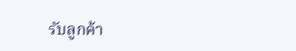รับลูกค้า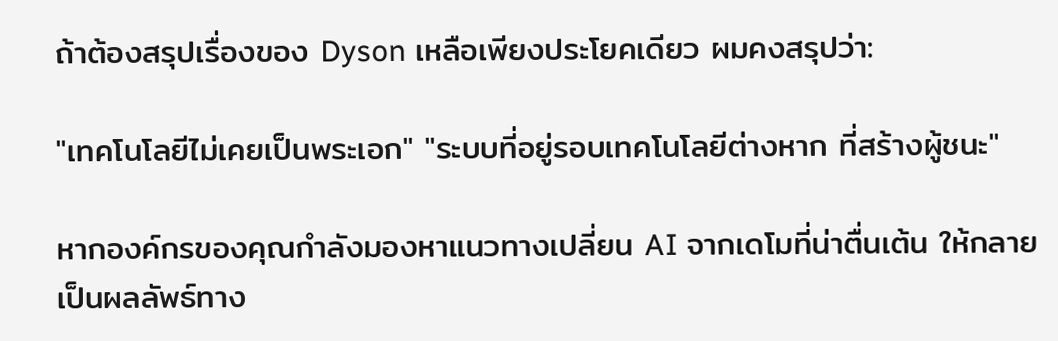ถ้าต้องสรุปเรื่องของ Dyson เหลือเพียงประโยคเดียว ผมคงสรุปว่า:

"เทคโนโลยีไม่เคยเป็นพระเอก" "ระบบที่อยู่รอบเทคโนโลยีต่างหาก ที่สร้างผู้ชนะ"

หากองค์กรของคุณกำลังมองหาแนวทางเปลี่ยน AI จากเดโมที่น่าตื่นเต้น ให้กลายเป็นผลลัพธ์ทาง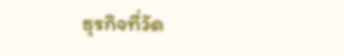ธุรกิจที่วัด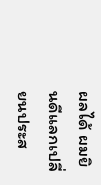ผลได้ ผมยินดีแลกเปลี่ยนประส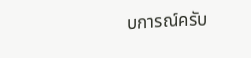บการณ์ครับ